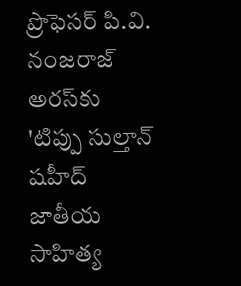ప్రొఫెసర్ పి.వి. నంజరాజ్ అరస్‌కు 'టిప్పు సుల్తాన్ షహీద్ జాతీయ సాహిత్య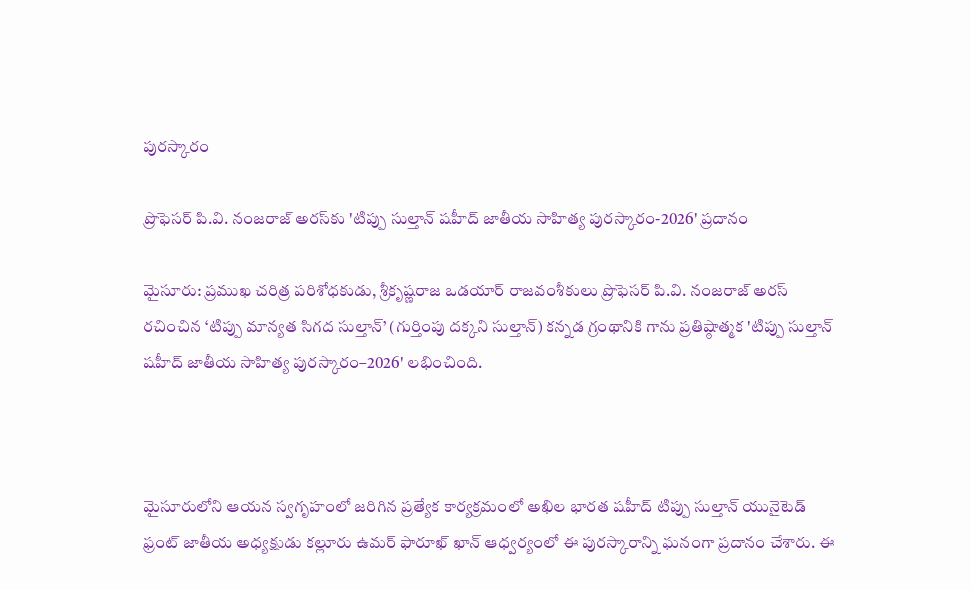పురస్కారం

ప్రొఫెసర్ పి.వి. నంజరాజ్ అరస్‌కు 'టిప్పు సుల్తాన్ షహీద్ జాతీయ సాహిత్య పురస్కారం-2026' ప్రదానం

మైసూరు: ప్రముఖ చరిత్ర పరిశోధకుడు, శ్రీకృష్ణరాజ ఒడయార్ రాజవంశీకులు ప్రొఫెసర్ పి.వి. నంజరాజ్ అరస్ రచించిన ‘టిప్పు మాన్యత సిగద సుల్తాన్’ (గుర్తింపు దక్కని సుల్తాన్) కన్నడ గ్రంథానికి గాను ప్రతిష్ఠాత్మక 'టిప్పు సుల్తాన్ షహీద్ జాతీయ సాహిత్య పురస్కారం–2026' లభించింది.



మైసూరులోని ఆయన స్వగృహంలో జరిగిన ప్రత్యేక కార్యక్రమంలో అఖిల భారత షహీద్ టిప్పు సుల్తాన్ యునైటెడ్ ఫ్రంట్ జాతీయ అధ్యక్షుడు కల్లూరు ఉమర్ ఫారూఖ్ ఖాన్ ఆధ్వర్యంలో ఈ పురస్కారాన్ని ఘనంగా ప్రదానం చేశారు. ఈ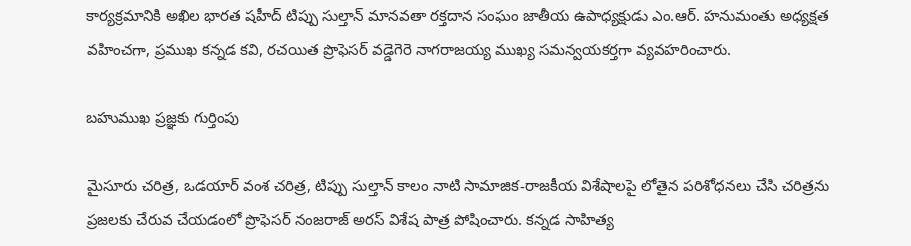కార్యక్రమానికి అఖిల భారత షహీద్ టిప్పు సుల్తాన్ మానవతా రక్తదాన సంఘం జాతీయ ఉపాధ్యక్షుడు ఎం.ఆర్. హనుమంతు అధ్యక్షత వహించగా, ప్రముఖ కన్నడ కవి, రచయిత ప్రొఫెసర్ వడ్డెగెరె నాగరాజయ్య ముఖ్య సమన్వయకర్తగా వ్యవహరించారు.

బహుముఖ ప్రజ్ఞకు గుర్తింపు

మైసూరు చరిత్ర, ఒడయార్ వంశ చరిత్ర, టిప్పు సుల్తాన్ కాలం నాటి సామాజిక-రాజకీయ విశేషాలపై లోతైన పరిశోధనలు చేసి చరిత్రను ప్రజలకు చేరువ చేయడంలో ప్రొఫెసర్ నంజరాజ్ అరస్ విశేష పాత్ర పోషించారు. కన్నడ సాహిత్య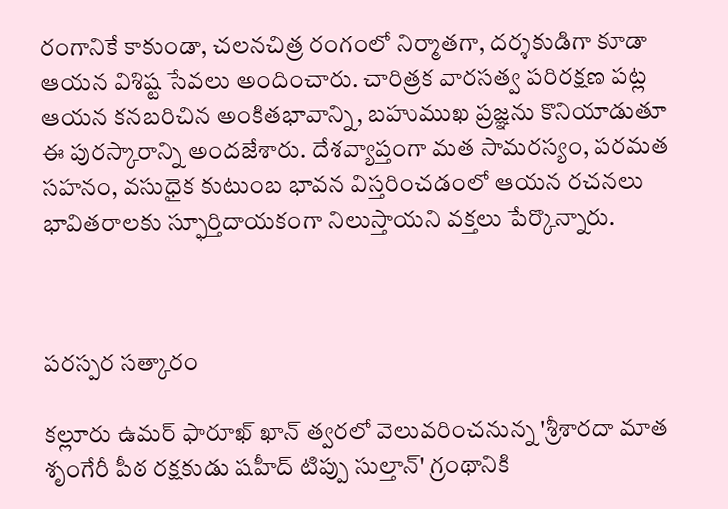రంగానికే కాకుండా, చలనచిత్ర రంగంలో నిర్మాతగా, దర్శకుడిగా కూడా ఆయన విశిష్ట సేవలు అందించారు. చారిత్రక వారసత్వ పరిరక్షణ పట్ల ఆయన కనబరిచిన అంకితభావాన్ని, బహుముఖ ప్రజ్ఞను కొనియాడుతూ ఈ పురస్కారాన్ని అందజేశారు. దేశవ్యాప్తంగా మత సామరస్యం, పరమత సహనం, వసుధైక కుటుంబ భావన విస్తరించడంలో ఆయన రచనలు భావితరాలకు స్ఫూర్తిదాయకంగా నిలుస్తాయని వక్తలు పేర్కొన్నారు.



పరస్పర సత్కారం

కల్లూరు ఉమర్ ఫారూఖ్ ఖాన్ త్వరలో వెలువరించనున్న 'శ్రీశారదా మాత శృంగేరీ పీఠ రక్షకుడు షహీద్ టిప్పు సుల్తాన్' గ్రంథానికి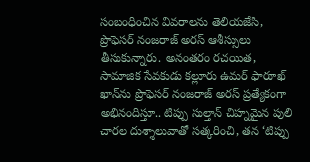సంబంధించిన వివరాలను తెలియజేసి, ప్రొఫెసర్ నంజరాజ్ అరస్ ఆశీస్సులు తీసుకున్నారు. అనంతరం రచయిత, సామాజిక సేవకుడు కల్లూరు ఉమర్ ఫారూఖ్ ఖాన్‌ను ప్రొఫెసర్ నంజరాజ్ అరస్ ప్రత్యేకంగా అభినందిస్తూ.. టిప్పు సుల్తాన్ చిహ్నమైన పులి చారల దుశ్శాలువాతో సత్కరించి, తన ‘టిప్పు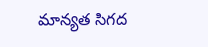మాన్యత సిగద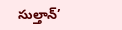సుల్తాన్’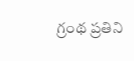గ్రంథ ప్రతిని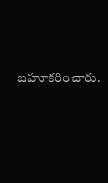బహూకరించారు.